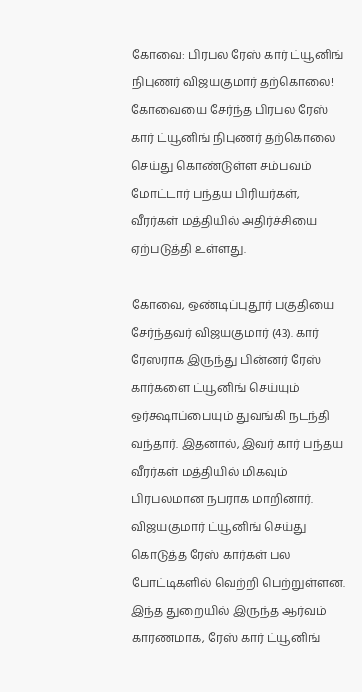கோவை: பிரபல ரேஸ் கார் ட்யூனிங் நிபுணர் விஜயகுமார் தற்கொலை!
கோவையை சேர்ந்த பிரபல ரேஸ் கார் ட்யூனிங் நிபுணர் தற்கொலை செய்து கொண்டுள்ள சம்பவம் மோட்டார் பந்தய பிரியர்கள், வீரர்கள் மத்தியில் அதிர்ச்சியை ஏற்படுத்தி உள்ளது.

கோவை, ஒண்டிப்புதூர் பகுதியை சேர்ந்தவர் விஜயகுமார் (43). கார் ரேஸராக இருந்து பின்னர் ரேஸ் கார்களை ட்யூனிங் செய்யும் ஒர்க்ஷாப்பையும் துவங்கி நடந்தி வந்தார். இதனால், இவர் கார் பந்தய வீரர்கள் மத்தியில் மிகவும் பிரபலமான நபராக மாறினார்.
விஜயகுமார் ட்யூனிங் செய்து கொடுத்த ரேஸ் கார்கள் பல போட்டிகளில் வெற்றி பெற்றுள்ளன. இந்த துறையில் இருந்த ஆர்வம் காரணமாக, ரேஸ் கார் ட்யூனிங்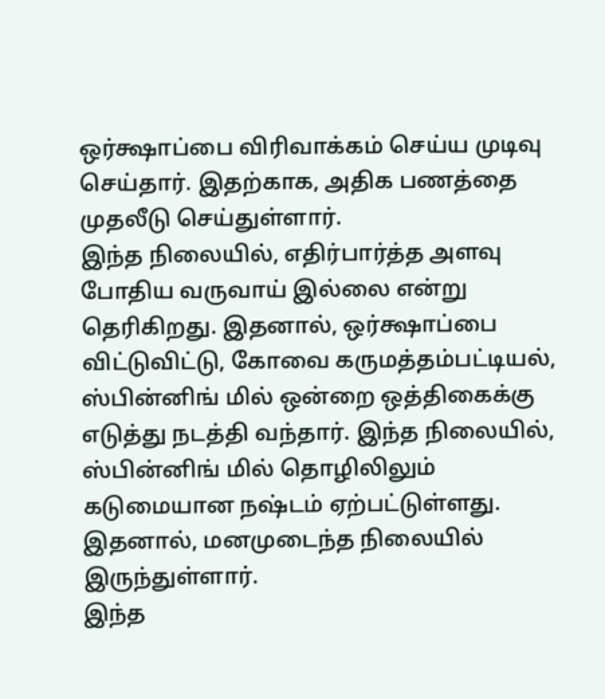ஒர்க்ஷாப்பை விரிவாக்கம் செய்ய முடிவு செய்தார். இதற்காக, அதிக பணத்தை முதலீடு செய்துள்ளார்.
இந்த நிலையில், எதிர்பார்த்த அளவு போதிய வருவாய் இல்லை என்று தெரிகிறது. இதனால், ஒர்க்ஷாப்பை விட்டுவிட்டு, கோவை கருமத்தம்பட்டியல், ஸ்பின்னிங் மில் ஒன்றை ஒத்திகைக்கு எடுத்து நடத்தி வந்தார். இந்த நிலையில், ஸ்பின்னிங் மில் தொழிலிலும் கடுமையான நஷ்டம் ஏற்பட்டுள்ளது. இதனால், மனமுடைந்த நிலையில் இருந்துள்ளார்.
இந்த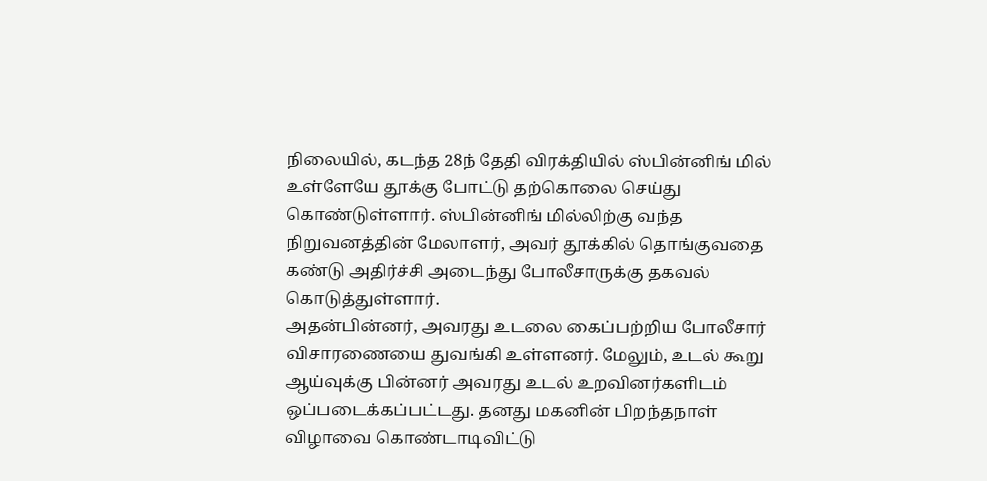நிலையில், கடந்த 28ந் தேதி விரக்தியில் ஸ்பின்னிங் மில் உள்ளேயே தூக்கு போட்டு தற்கொலை செய்து கொண்டுள்ளார். ஸ்பின்னிங் மில்லிற்கு வந்த நிறுவனத்தின் மேலாளர், அவர் தூக்கில் தொங்குவதை கண்டு அதிர்ச்சி அடைந்து போலீசாருக்கு தகவல் கொடுத்துள்ளார்.
அதன்பின்னர், அவரது உடலை கைப்பற்றிய போலீசார் விசாரணையை துவங்கி உள்ளனர். மேலும், உடல் கூறு ஆய்வுக்கு பின்னர் அவரது உடல் உறவினர்களிடம் ஒப்படைக்கப்பட்டது. தனது மகனின் பிறந்தநாள் விழாவை கொண்டாடிவிட்டு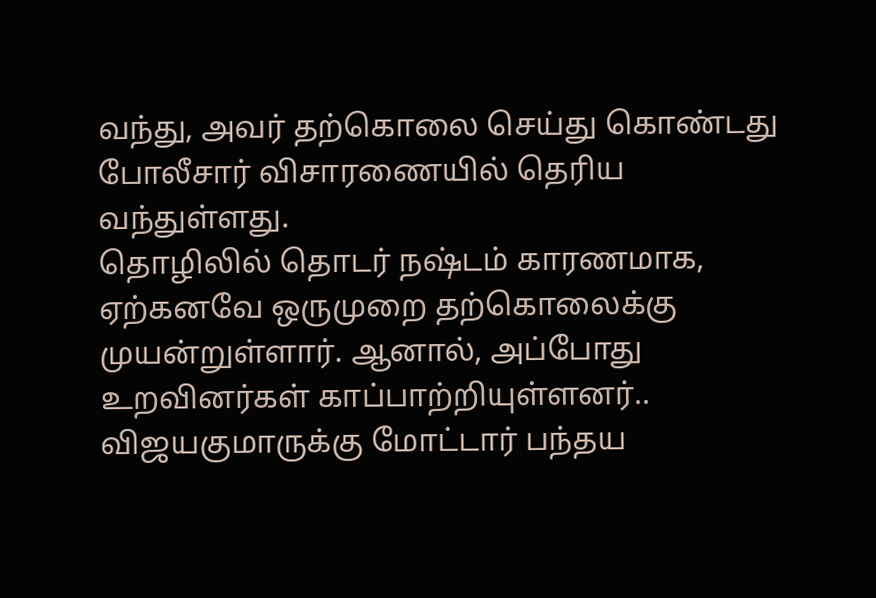வந்து, அவர் தற்கொலை செய்து கொண்டது போலீசார் விசாரணையில் தெரிய வந்துள்ளது.
தொழிலில் தொடர் நஷ்டம் காரணமாக, ஏற்கனவே ஒருமுறை தற்கொலைக்கு முயன்றுள்ளார். ஆனால், அப்போது உறவினர்கள் காப்பாற்றியுள்ளனர்.. விஜயகுமாருக்கு மோட்டார் பந்தய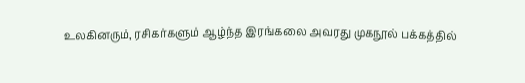உலகினரும், ரசிகர்களும் ஆழ்ந்த இரங்கலை அவரது முகநூல் பக்கத்தில்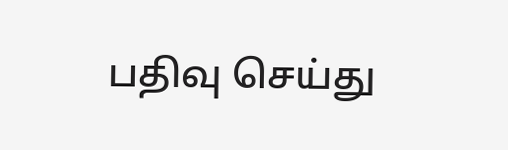பதிவு செய்து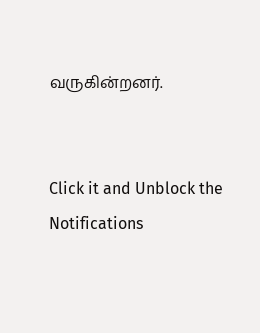வருகின்றனர்.


Click it and Unblock the Notifications